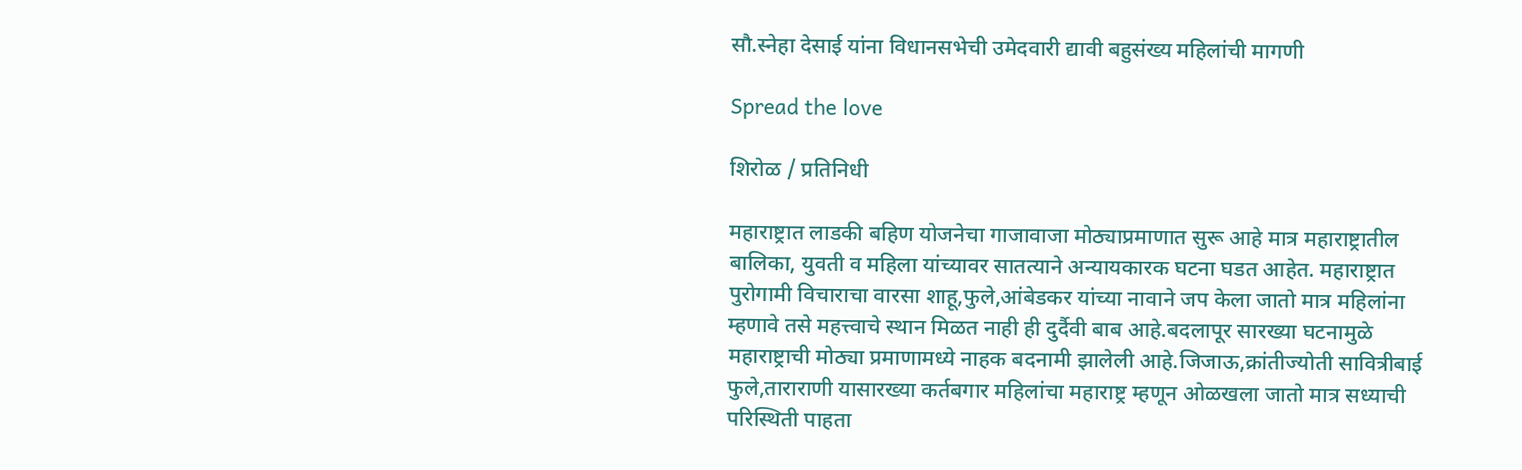सौ.स्नेहा देसाई यांना विधानसभेची उमेदवारी द्यावी बहुसंख्य महिलांची मागणी

Spread the love

शिरोळ / प्रतिनिधी

महाराष्ट्रात लाडकी बहिण योजनेचा गाजावाजा मोठ्याप्रमाणात सुरू आहे मात्र महाराष्ट्रातील बालिका, युवती व महिला यांच्यावर सातत्याने अन्यायकारक घटना घडत आहेत. महाराष्ट्रात पुरोगामी विचाराचा वारसा शाहू,फुले,आंबेडकर यांच्या नावाने जप केला जातो मात्र महिलांना म्हणावे तसे महत्त्वाचे स्थान मिळत नाही ही दुर्दैवी बाब आहे.बदलापूर सारख्या घटनामुळे महाराष्ट्राची मोठ्या प्रमाणामध्ये नाहक बदनामी झालेली आहे.जिजाऊ,क्रांतीज्योती सावित्रीबाई फुले,ताराराणी यासारख्या कर्तबगार महिलांचा महाराष्ट्र म्हणून ओळखला जातो मात्र सध्याची परिस्थिती पाहता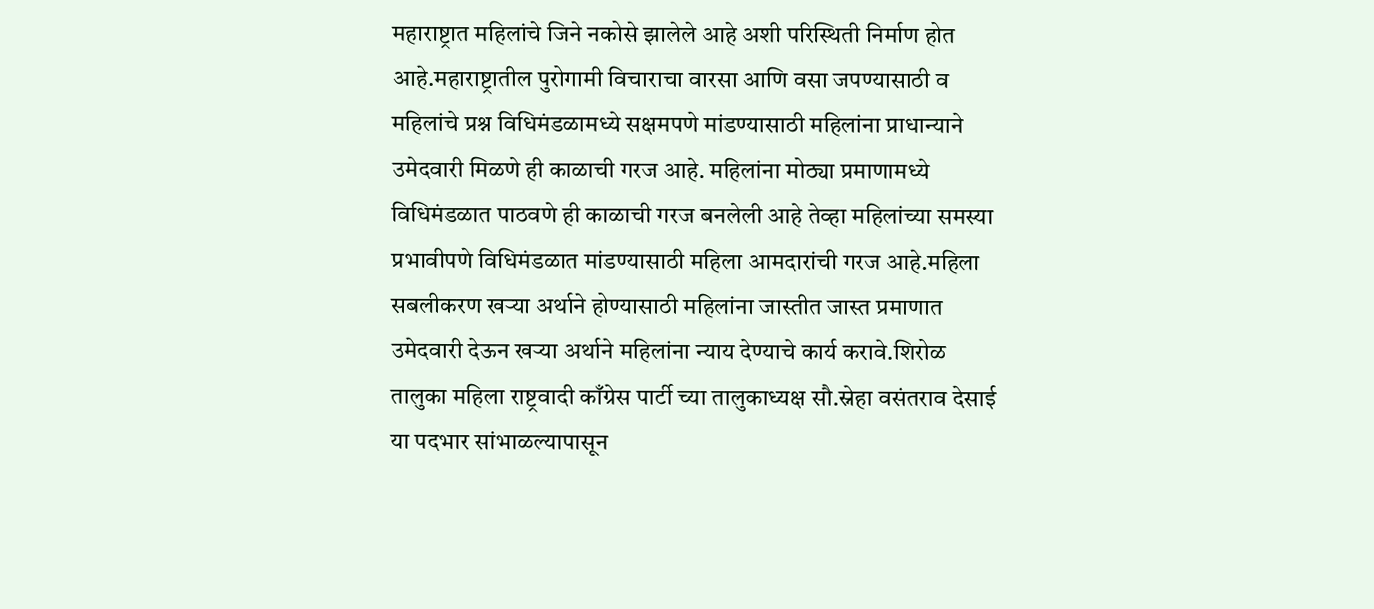महाराष्ट्रात महिलांचे जिने नकोसे झालेले आहे अशी परिस्थिती निर्माण होत आहे.महाराष्ट्रातील पुरोगामी विचाराचा वारसा आणि वसा जपण्यासाठी व महिलांचे प्रश्न विधिमंडळामध्ये सक्षमपणे मांडण्यासाठी महिलांना प्राधान्याने उमेदवारी मिळणे ही काळाची गरज आहे. महिलांना मोठ्या प्रमाणामध्ये विधिमंडळात पाठवणे ही काळाची गरज बनलेली आहे तेव्हा महिलांच्या समस्या प्रभावीपणे विधिमंडळात मांडण्यासाठी महिला आमदारांची गरज आहे.महिला सबलीकरण खऱ्या अर्थाने होण्यासाठी महिलांना जास्तीत जास्त प्रमाणात उमेदवारी देऊन खऱ्या अर्थाने महिलांना न्याय देण्याचे कार्य करावे.शिरोळ तालुका महिला राष्ट्रवादी काँग्रेस पार्टी च्या तालुकाध्यक्ष सौ.स्नेहा वसंतराव देसाई या पदभार सांभाळल्यापासून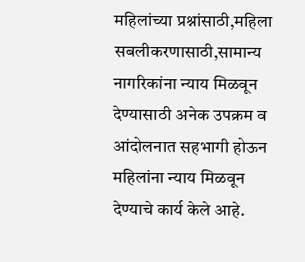महिलांच्या प्रश्नांसाठी,महिला सबलीकरणासाठी,सामान्य नागरिकांना न्याय मिळवून देण्यासाठी अनेक उपक्रम व आंदोलनात सहभागी होऊन महिलांना न्याय मिळवून देण्याचे कार्य केले आहे.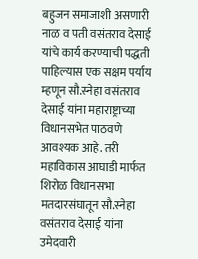बहुजन समाजाशी असणारी नाळ व पती वसंतराव देसाई यांचे कार्य करण्याची पद्धती पाहिल्यास एक सक्षम पर्याय म्हणून सौ.स्नेहा वसंतराव देसाई यांना महाराष्ट्राच्या विधानसभेत पाठवणे आवश्यक आहे. तरी महाविकास आघाडी मार्फत शिरोळ विधानसभा मतदारसंघातून सौ.स्नेहा वसंतराव देसाई यांना उमेदवारी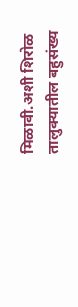मिळावी.अशी शिरोळ तालुक्यातील बहुसंख्य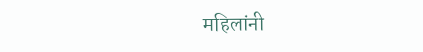महिलांनी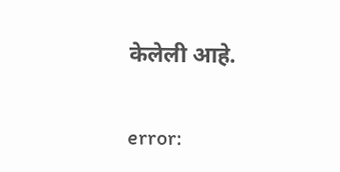केलेली आहे.

error: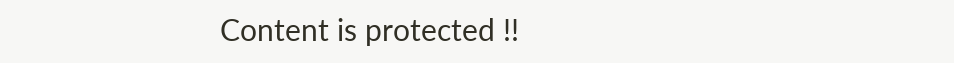Content is protected !!